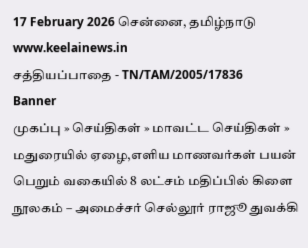17 February 2026 சென்னை, தமிழ்நாடு
www.keelainews.in
சத்தியப்பாதை - TN/TAM/2005/17836
Banner
முகப்பு » செய்திகள் » மாவட்ட செய்திகள் » மதுரையில் ஏழை,எளிய மாணவர்கள் பயன் பெறும் வகையில் 8 லட்சம் மதிப்பில் கிளை நூலகம் – அமைச்சர் செல்லூர் ராஜூ துவக்கி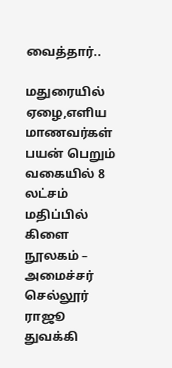வைத்தார்..

மதுரையில் ஏழை,எளிய மாணவர்கள் பயன் பெறும் வகையில் 8 லட்சம் மதிப்பில் கிளை நூலகம் – அமைச்சர் செல்லூர் ராஜூ துவக்கி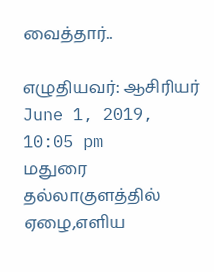வைத்தார்..

எழுதியவர்: ஆசிரியர் June 1, 2019, 10:05 pm
மதுரை தல்லாகுளத்தில் ஏழை,எளிய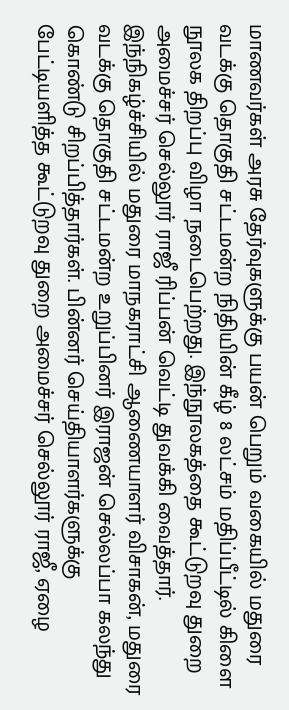மாணவர்கள் அரசு தேர்வுகளுக்கு பயன் பெறும் வகையில் மதுரை வடக்கு தொகுதி சட்டமன்ற நிதியின் கீழ் 8 லட்சம் மதிப்பீட்டில் கிளை நூலக திறப்பு விழா நடைபெற்றது. இந்நூலகத்தை கூட்டுறவு துறை அமைச்சர் செல்லூர் ராஜீ ரிப்பன் வெட்டி துவக்கி வைத்தார்.
இந்நிகழ்ச்சியில் மதுரை மாநகராட்சி ஆணையாளர் விசாகன், மதுரை வடக்கு தொகுதி சட்டமன்ற உறுப்பினர் இராஜன் செல்லப்பா கலந்து கொண்டு சிறப்பித்தார்கள். பின்னர் செய்தியாளர்களுக்கு பேட்டியளித்த கூட்டுறவு துறை அமைச்சர் செல்லூர் ராஜீ, ஏழை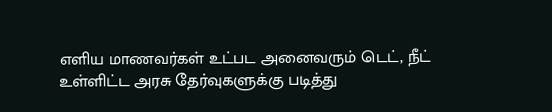எளிய மாணவர்கள் உட்பட அனைவரும் டெட், நீட் உள்ளிட்ட அரசு தேர்வுகளுக்கு படித்து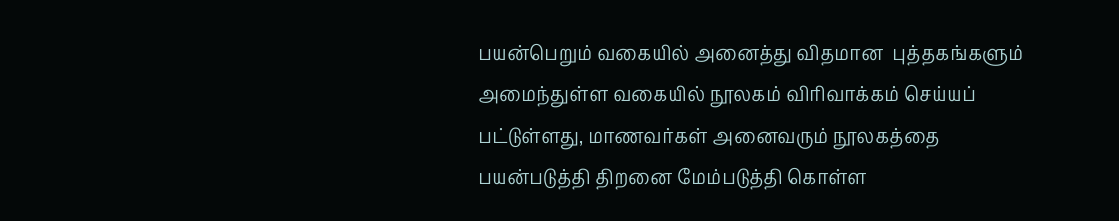பயன்பெறும் வகையில் அனைத்து விதமான  புத்தகங்களும் அமைந்துள்ள வகையில் நூலகம் விரிவாக்கம் செய்யப் பட்டுள்ளது, மாணவர்கள் அனைவரும் நூலகத்தை  பயன்படுத்தி திறனை மேம்படுத்தி கொள்ள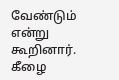வேண்டும் என்று கூறினார்.
கீழை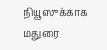நியூஸுக்காக மதுரை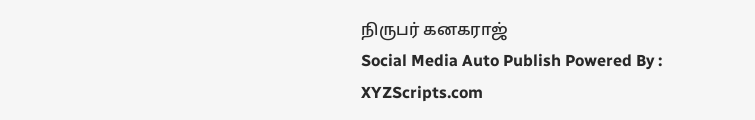நிருபர் கனகராஜ்
Social Media Auto Publish Powered By : XYZScripts.com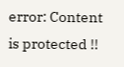error: Content is protected !!